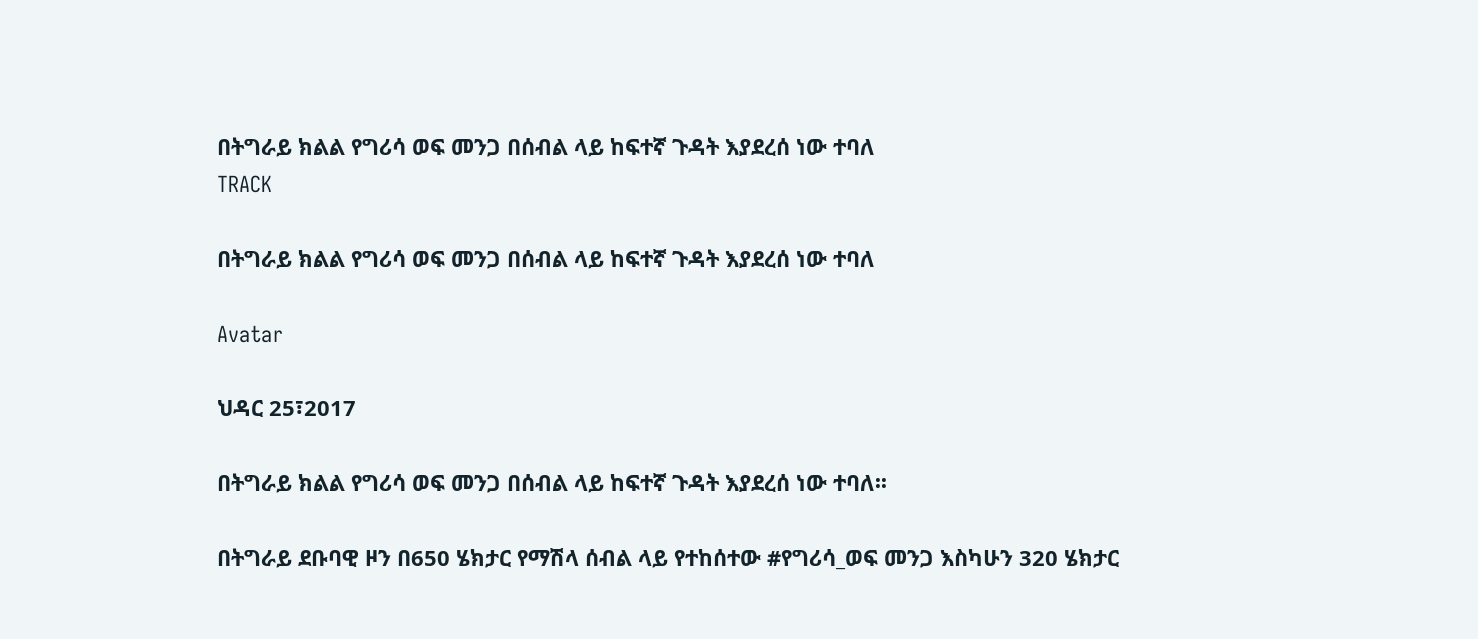በትግራይ ክልል የግሪሳ ወፍ መንጋ በሰብል ላይ ከፍተኛ ጉዳት እያደረሰ ነው ተባለ
TRACK

በትግራይ ክልል የግሪሳ ወፍ መንጋ በሰብል ላይ ከፍተኛ ጉዳት እያደረሰ ነው ተባለ

Avatar

ህዳር 25፣2017

በትግራይ ክልል የግሪሳ ወፍ መንጋ በሰብል ላይ ከፍተኛ ጉዳት እያደረሰ ነው ተባለ፡፡

በትግራይ ደቡባዊ ዞን በ650 ሄክታር የማሽላ ሰብል ላይ የተከሰተው #የግሪሳ_ወፍ መንጋ እስካሁን 320 ሄክታር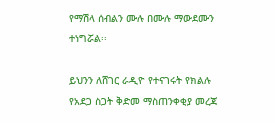የማሽላ ሰብልን ሙሉ በሙሉ ማውደሙን ተነግሯል፡፡

ይህንን ለሸገር ራዲዮ የተናገሩት የክልሉ የአደጋ ስጋት ቅድመ ማስጠንቀቂያ መረጃ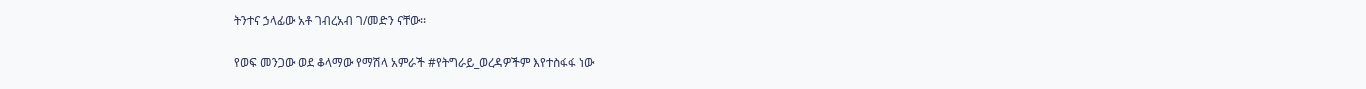ትንተና ኃላፊው አቶ ገብረአብ ገ/መድን ናቸው፡፡

የወፍ መንጋው ወደ ቆላማው የማሽላ አምራች #የትግራይ_ወረዳዎችም እየተስፋፋ ነው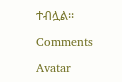ተብሏል፡፡

Comments

Avatar